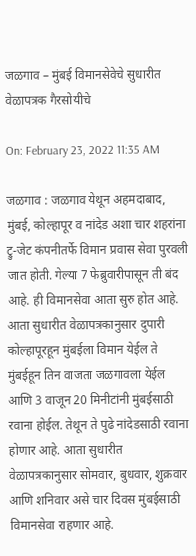जळगाव – मुंबई विमानसेवेचे सुधारीत वेळापत्रक गैरसोयीचे

On: February 23, 2022 11:35 AM

जळगाव : जळगाव येथून अहमदाबाद, मुंबई, कोल्हापूर व नांदेड अशा चार शहरांना ट्रु-जेट कंपनीतर्फे विमान प्रवास सेवा पुरवली जात होती. गेल्या 7 फेब्रुवारीपासून ती बंद आहे. ही विमानसेवा आता सुरु होत आहे. आता सुधारीत वेळापत्रकानुसार दुपारी कोल्हापूरहून मुंबईला विमान येईल ते मुंबईहून तिन वाजता जळगावला येईल आणि 3 वाजून 20 मिनीटांनी मुंबईसाठी रवाना होईल. तेथून ते पुढे नांदेडसाठी रवाना होणार आहे. आता सुधारीत वेळापत्रकानुसार सोमवार, बुधवार, शुक्रवार आणि शनिवार असे चार दिवस मुंबईसाठी विमानसेवा राहणार आहे.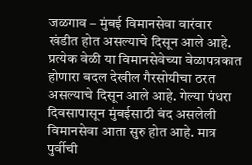जळगाव – मुंबई विमानसेवा वारंवार खंडीत होत असल्याचे दिसून आले आहे. प्रत्येक वेळी या विमानसेवेच्या वेळापत्रकात होणारा बदल देखील गैरसोयीचा ठरत असल्याचे दिसून आले आहे. गेल्या पंधरा दिवसापासून मुंबईसाठी बंद असलेली विमानसेवा आता सुरु होत आहे. मात्र पुर्वीची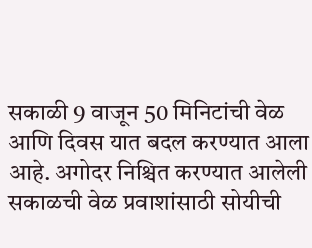सकाळी 9 वाजून 50 मिनिटांची वेळ आणि दिवस यात बदल करण्यात आला आहे. अगोदर निश्चित करण्यात आलेली सकाळची वेळ प्रवाशांसाठी सोयीची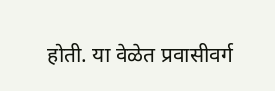होती. या वेळेत प्रवासीवर्ग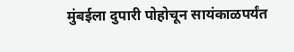मुंबईला दुपारी पोहोचून सायंकाळपर्यंत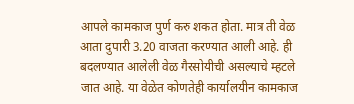आपले कामकाज पुर्ण करु शकत होता. मात्र ती वेळ आता दुपारी 3.20 वाजता करण्यात आली आहे. ही बदलण्यात आलेली वेळ गैरसोयीची असल्याचे म्हटले जात आहे. या वेळेत कोणतेही कार्यालयीन कामकाज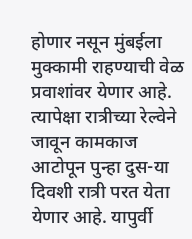होणार नसून मुंबईला मुक्कामी राहण्याची वेळ प्रवाशांवर येणार आहे. त्यापेक्षा रात्रीच्या रेल्वेने जावून कामकाज आटोपून पुन्हा दुस-या दिवशी रात्री परत येता येणार आहे. यापुर्वी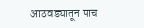आठवड्यातून पाच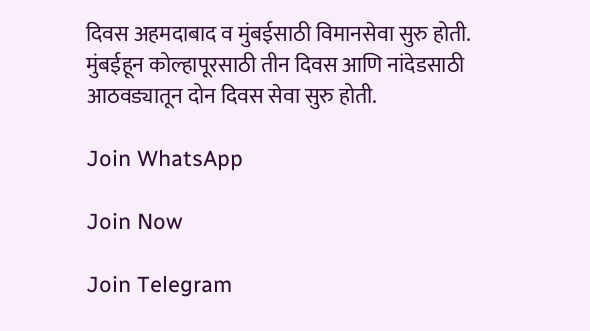दिवस अहमदाबाद व मुंबईसाठी विमानसेवा सुरु होती. मुंबईहून कोल्हापूरसाठी तीन दिवस आणि नांदेडसाठी आठवड्यातून दोन दिवस सेवा सुरु होती.

Join WhatsApp

Join Now

Join Telegram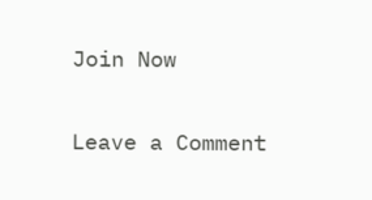Join Now

Leave a Comment